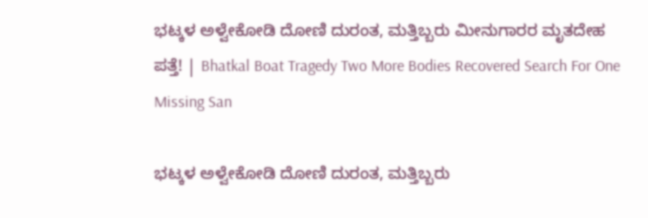ಭಟ್ಕಳ ಅಳ್ವೇಕೋಡಿ ದೋಣಿ ದುರಂತ, ಮತ್ತಿಬ್ಬರು ಮೀನುಗಾರರ ಮೃತದೇಹ ಪತ್ತೆ! | Bhatkal Boat Tragedy Two More Bodies Recovered Search For One Missing San

ಭಟ್ಕಳ ಅಳ್ವೇಕೋಡಿ ದೋಣಿ ದುರಂತ, ಮತ್ತಿಬ್ಬರು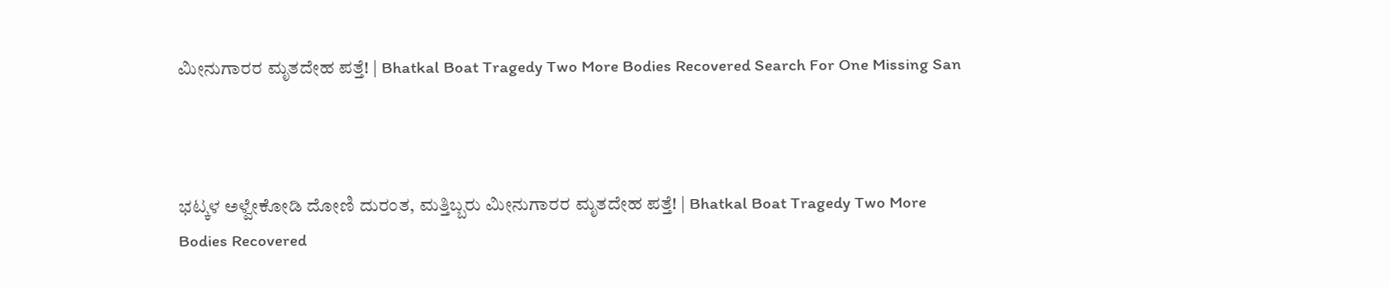ಮೀನುಗಾರರ ಮೃತದೇಹ ಪತ್ತೆ! | Bhatkal Boat Tragedy Two More Bodies Recovered Search For One Missing San



ಭಟ್ಕಳ ಅಳ್ವೇಕೋಡಿ ದೋಣಿ ದುರಂತ, ಮತ್ತಿಬ್ಬರು ಮೀನುಗಾರರ ಮೃತದೇಹ ಪತ್ತೆ! | Bhatkal Boat Tragedy Two More Bodies Recovered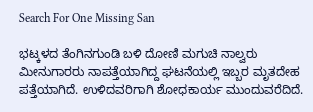Search For One Missing San

ಭಟ್ಕಳದ ತೆಂಗಿನಗುಂಡಿ ಬಳಿ ದೋಣಿ ಮಗುಚಿ ನಾಲ್ವರು ಮೀನುಗಾರರು ನಾಪತ್ತೆಯಾಗಿದ್ದ ಘಟನೆಯಲ್ಲಿ ಇಬ್ಬರ ಮೃತದೇಹ ಪತ್ತೆಯಾಗಿದೆ. ಉಳಿದವರಿಗಾಗಿ ಶೋಧಕಾರ್ಯ ಮುಂದುವರೆದಿದೆ.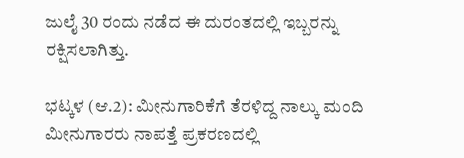ಜುಲೈ 30 ರಂದು ನಡೆದ ಈ ದುರಂತದಲ್ಲಿ ಇಬ್ಬರನ್ನು ರಕ್ಷಿಸಲಾಗಿತ್ತು.

ಭಟ್ಕಳ (ಆ.2): ಮೀನುಗಾರಿಕೆಗೆ ತೆರಳಿದ್ದ ನಾಲ್ಕು ಮಂದಿ ಮೀನುಗಾರರು ನಾಪತ್ತೆ ಪ್ರಕರಣದಲ್ಲಿ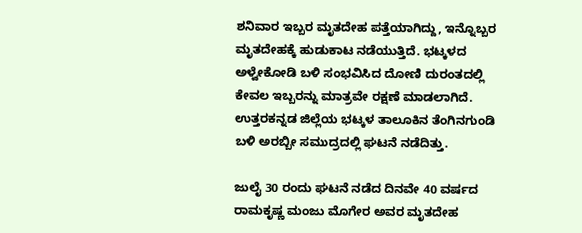ಶನಿವಾರ ಇಬ್ಬರ ಮೃತದೇಹ ಪತ್ತೆಯಾಗಿದ್ದು, ಇನ್ನೊಬ್ಬರ ಮೃತದೇಹಕ್ಕೆ ಹುಡುಕಾಟ ನಡೆಯುತ್ತಿದೆ. ಭಟ್ಕಳದ ಅಳ್ವೇಕೋಡಿ ಬಳಿ ಸಂಭವಿಸಿದ ದೋಣಿ ದುರಂತದಲ್ಲಿ ಕೇವಲ ಇಬ್ಬರನ್ನು ಮಾತ್ರವೇ ರಕ್ಷಣೆ ಮಾಡಲಾಗಿದೆ. ಉತ್ತರಕನ್ನಡ ಜಿಲ್ಲೆಯ ಭಟ್ಕಳ ತಾಲೂಕಿನ ತೆಂಗಿನಗುಂಡಿ ಬಳಿ ಅರಬ್ಬೀ ಸಮುದ್ರದಲ್ಲಿ ಘಟನೆ ನಡೆದಿತ್ತು.

ಜುಲೈ 30 ರಂದು ಘಟನೆ ನಡೆದ ದಿನವೇ 40 ವರ್ಷದ ರಾಮಕೃಷ್ಣ ಮಂಜು ಮೊಗೇರ ಅವರ ಮೃತದೇಹ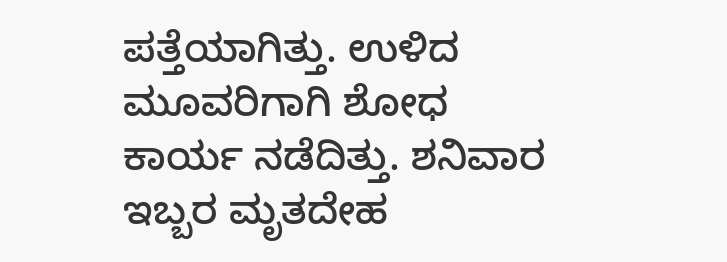ಪತ್ತೆಯಾಗಿತ್ತು. ಉಳಿದ ಮೂವರಿಗಾಗಿ ಶೋಧ ಕಾರ್ಯ ನಡೆದಿತ್ತು. ಶನಿವಾರ ಇಬ್ಬರ ಮೃತದೇಹ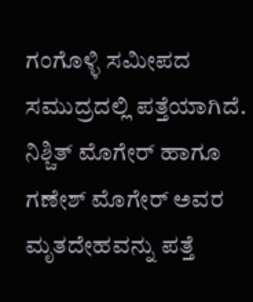ಗಂಗೊಳ್ಳಿ ಸಮೀಪದ ಸಮುದ್ರದಲ್ಲಿ ಪತ್ತೆಯಾಗಿದೆ. ನಿಶ್ಚಿತ್‌ ಮೊಗೇರ್‌ ಹಾಗೂ ಗಣೇಶ್ ಮೊಗೇರ್‌ ಅವರ ಮೃತದೇಹವನ್ನು ಪತ್ತೆ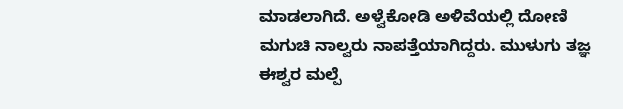ಮಾಡಲಾಗಿದೆ. ಅಳ್ವೆಕೋಡಿ ಅಳಿವೆಯಲ್ಲಿ ದೋಣಿ ಮಗುಚಿ ನಾಲ್ವರು ನಾಪತ್ತೆಯಾಗಿದ್ದರು. ಮುಳುಗು ತಜ್ಞ ಈಶ್ವರ ಮಲ್ಪೆ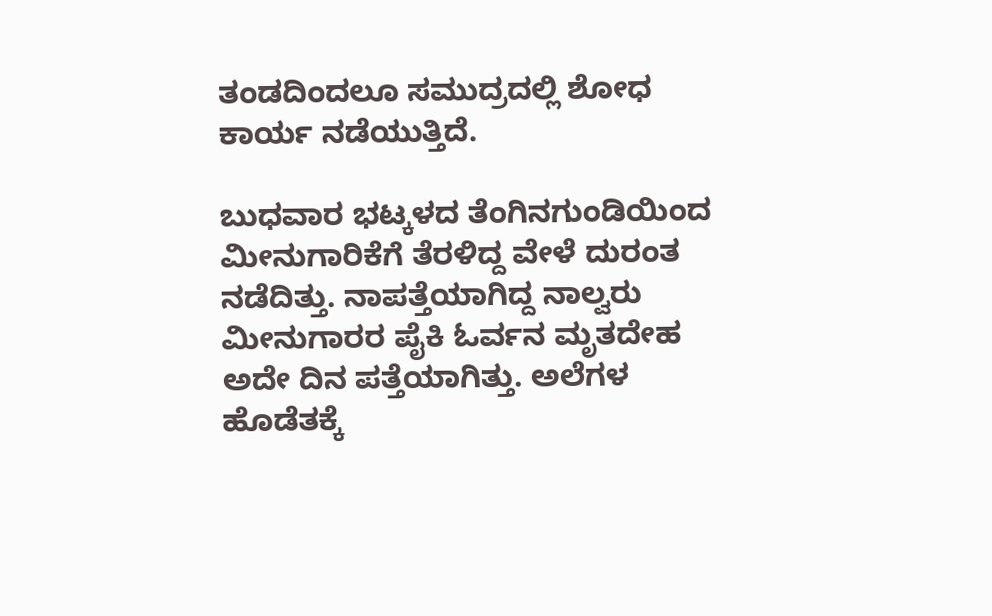ತಂಡದಿಂದಲೂ ಸಮುದ್ರದಲ್ಲಿ ಶೋಧ ಕಾರ್ಯ ನಡೆಯುತ್ತಿದೆ.

ಬುಧವಾರ ಭಟ್ಕಳದ ತೆಂಗಿನಗುಂಡಿಯಿಂದ ಮೀನುಗಾರಿಕೆಗೆ ತೆರಳಿದ್ದ ವೇಳೆ ದುರಂತ ನಡೆದಿತ್ತು. ನಾಪತ್ತೆಯಾಗಿದ್ದ ನಾಲ್ವರು ಮೀನುಗಾರರ ಪೈಕಿ ಓರ್ವನ ಮೃತದೇಹ ಅದೇ ದಿನ ಪತ್ತೆಯಾಗಿತ್ತು. ಅಲೆಗಳ ಹೊಡೆತಕ್ಕೆ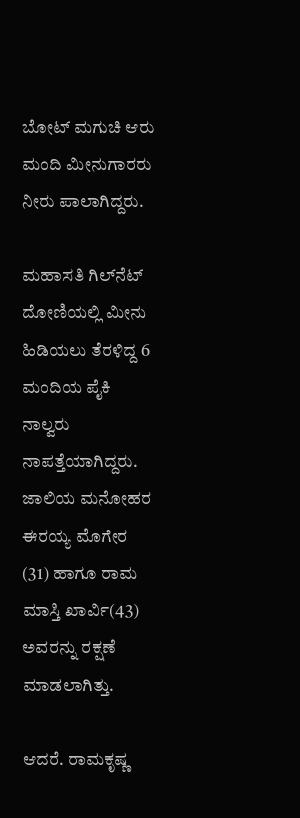ಬೋಟ್ ಮಗುಚಿ ಆರು ಮಂದಿ ಮೀನುಗಾರರು ನೀರು ಪಾಲಾಗಿದ್ದರು.

ಮಹಾಸತಿ ಗಿಲ್‌ನೆಟ್ ದೋಣಿಯಲ್ಲಿ ಮೀನು ಹಿಡಿಯಲು ತೆರಳಿದ್ದ 6 ಮಂದಿಯ ಪೈಕಿ ನಾಲ್ವರು ನಾಪತ್ತೆಯಾಗಿದ್ದರು. ಜಾಲಿಯ ಮನೋಹರ ಈರಯ್ಯ ಮೊಗೇರ (31) ಹಾಗೂ ರಾಮ ಮಾಸ್ತಿ ಖಾರ್ವಿ(43) ಅವರನ್ನು ರಕ್ಷಣೆ ಮಾಡಲಾಗಿತ್ತು.

ಆದರೆ. ರಾಮಕೃಷ್ಣ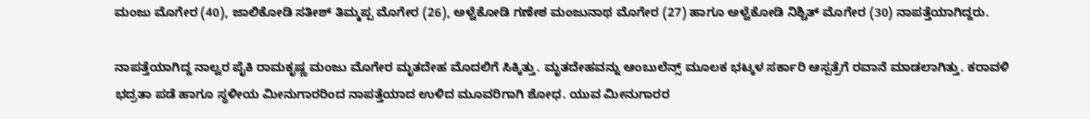ಮಂಜು ಮೊಗೇರ (40), ಜಾಲಿಕೋಡಿ ಸತೀಶ್ ತಿಮ್ಮಪ್ಪ ಮೊಗೇರ (26), ಅಳ್ವೆಕೋಡಿ ಗಣೇಶ ಮಂಜುನಾಥ ಮೊಗೇರ (27) ಹಾಗೂ ಅಳ್ವೆಕೋಡಿ ನಿಶ್ಚಿತ್ ಮೊಗೇರ (30) ನಾಪತ್ತೆಯಾಗಿದ್ದರು.

ನಾಪತ್ತೆಯಾಗಿದ್ದ ನಾಲ್ವರ ಪೈಕಿ ರಾಮಕೃಷ್ಣ ಮಂಜು ಮೊಗೇರ ಮೃತದೇಹ ಮೊದಲಿಗೆ ಸಿಕ್ಕಿತ್ತು. ಮೃತದೇಹವನ್ನು ಆಂಬುಲೆನ್ಸ್ ಮೂಲಕ ಭಟ್ಕಳ ಸರ್ಕಾರಿ ಆಸ್ಪತ್ರೆಗೆ ರವಾನೆ ಮಾಡಲಾಗಿತ್ತು. ಕರಾವಳಿ ಭದ್ರತಾ ಪಡೆ ಹಾಗೂ ಸ್ಥಳೀಯ ಮೀನುಗಾರರಿಂದ ನಾಪತ್ತೆಯಾದ ಉಳಿದ ಮೂವರಿಗಾಗಿ ಶೋಧ. ಯುವ ಮೀನುಗಾರರ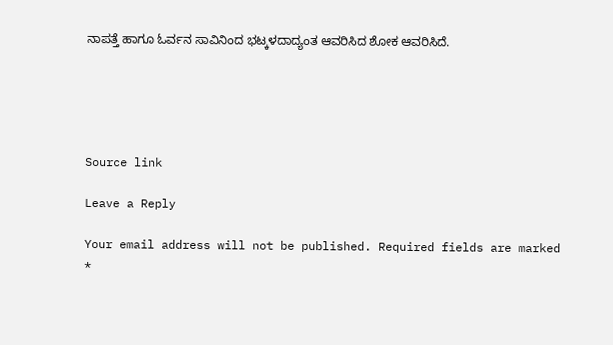ನಾಪತ್ತೆ ಹಾಗೂ ಓರ್ವನ ಸಾವಿನಿಂದ ಭಟ್ಕಳದಾದ್ಯಂತ ಆವರಿಸಿದ ಶೋಕ ಆವರಿಸಿದೆ.





Source link

Leave a Reply

Your email address will not be published. Required fields are marked *